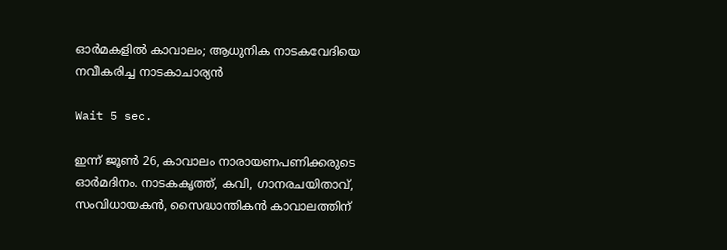ഓർമകളിൽ കാവാലം; ആധുനിക നാടകവേദിയെ നവീകരിച്ച നാടകാചാര്യൻ

Wait 5 sec.

ഇന്ന് ജൂൺ 26, കാവാലം നാരായണപണിക്കരുടെ ഓർമദിനം. നാടകകൃത്ത്, കവി, ഗാനരചയിതാവ്, സംവിധായകന്‍, സൈദ്ധാന്തികന്‍ കാവാലത്തിന്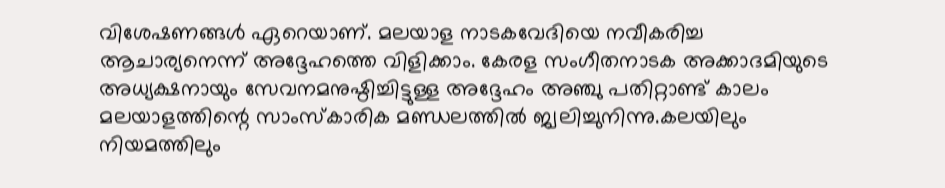വിശേഷണങ്ങൾ ഏറെയാണ്. മലയാള നാടകവേദിയെ നവീകരിച്ച ആചാര്യനെന്ന് അദ്ദേഹത്തെ വിളിക്കാം. കേരള സംഗീതനാടക അക്കാദമിയുടെ അധ്യക്ഷനായും സേവനമനുഷ്ഠിച്ചിട്ടുള്ള അദ്ദേഹം അഞ്ചു പതിറ്റാണ്ട് കാലം മലയാളത്തിന്റെ സാംസ്‌കാരിക മണ്ഡലത്തില്‍ ജ്വലിച്ചുനിന്നു.കലയിലും നിയമത്തിലും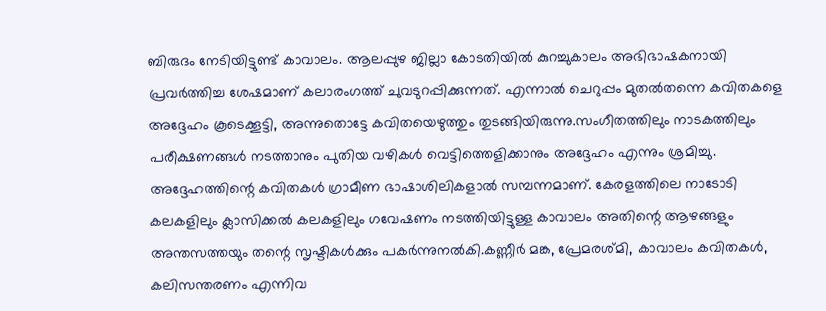ബിരുദം നേടിയിട്ടുണ്ട് കാവാലം. ആലപ്പുഴ ജില്ലാ കോടതിയില്‍ കുറച്ചുകാലം അഭിഭാഷകനായി പ്രവ‌ർത്തിച്ച ശേഷമാണ് കലാരംഗത്ത് ചുവടുറപ്പിക്കുന്നത്. എന്നാൽ ചെറുപ്പം മുതൽതന്നെ കവിതകളെ അദ്ദേഹം കൂടെക്കൂട്ടി, അന്നുതൊട്ടേ കവിതയെഴുത്തും തുടങ്ങിയിരുന്നു.സംഗീതത്തിലും നാടകത്തിലും പരീക്ഷണങ്ങള്‍ നടത്താനും പുതിയ വഴികള്‍ വെട്ടിത്തെളിക്കാനും അദ്ദേഹം എന്നും ശ്രമിച്ചു. അദ്ദേഹത്തിന്റെ കവിതകൾ ഗ്രാമീണ ഭാഷാശിലികളാൽ സമ്പന്നമാണ്. കേരളത്തിലെ നാടോടി കലകളിലും ക്ലാസിക്കല്‍ കലകളിലും ഗവേഷണം നടത്തിയിട്ടുള്ള കാവാലം അതിന്റെ ആഴങ്ങളും അന്തസത്തയും തന്റെ സൃഷ്ടികൾക്കും പകർന്നുനൽകി.കണ്ണീര്‍ മങ്ക, പ്രേമരശ്മി, കാവാലം കവിതകള്‍, കലിസന്തരണം എന്നിവ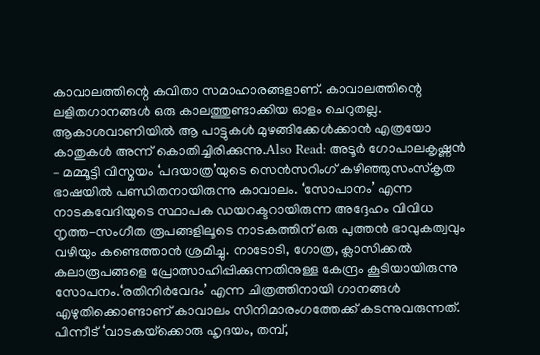കാവാലത്തിന്റെ കവിതാ സമാഹാരങ്ങളാണ്. കാവാലത്തിന്റെ ലളിതഗാനങ്ങൾ ഒരു കാലത്തുണ്ടാക്കിയ ഓളം ചെറുതല്ല. ആകാശവാണിയിൽ ആ പാട്ടുകൾ മുഴങ്ങിക്കേൾക്കാൻ എത്രയോ കാതുകൾ അന്ന് കൊതിച്ചിരിക്കുന്നു.Also Read: അടൂർ ഗോപാലകൃഷ്ണൻ – മമ്മൂട്ടി വിസ്മയം ‘പദയാത്ര’യുടെ സെൻസറിംഗ് കഴിഞ്ഞുസംസ്കൃത ഭാഷയില്‍ പണ്ഡിതനായിരുന്നു കാവാലം. ‘സോപാനം’ എന്ന നാടകവേദിയുടെ സ്ഥാപക ഡയറക്ടറായിരുന്ന അദ്ദേഹം വിവിധ നൃത്ത-സംഗീത രൂപങ്ങളിലൂടെ നാടകത്തിന് ഒരു പുത്തൻ ഭാവുകത്വവും വഴിയും കണ്ടെത്താൻ ശ്രമിച്ചു. നാടോടി, ഗോത്ര, ക്ലാസിക്കല്‍ കലാരൂപങ്ങളെ പ്രോത്സാഹിപ്പിക്കുന്നതിനുള്ള കേന്ദ്രം കൂടിയായിരുന്നു സോപനം.‘രതിനിര്‍വേദം’ എന്ന ചിത്രത്തിനായി ഗാനങ്ങള്‍ എഴുതിക്കൊണ്ടാണ് കാവാലം സിനിമാരംഗത്തേക്ക് കടന്നുവരുന്നത്. പിന്നീട് ‘വാടകയ്‌ക്കൊരു ഹൃദയം, തമ്പ്,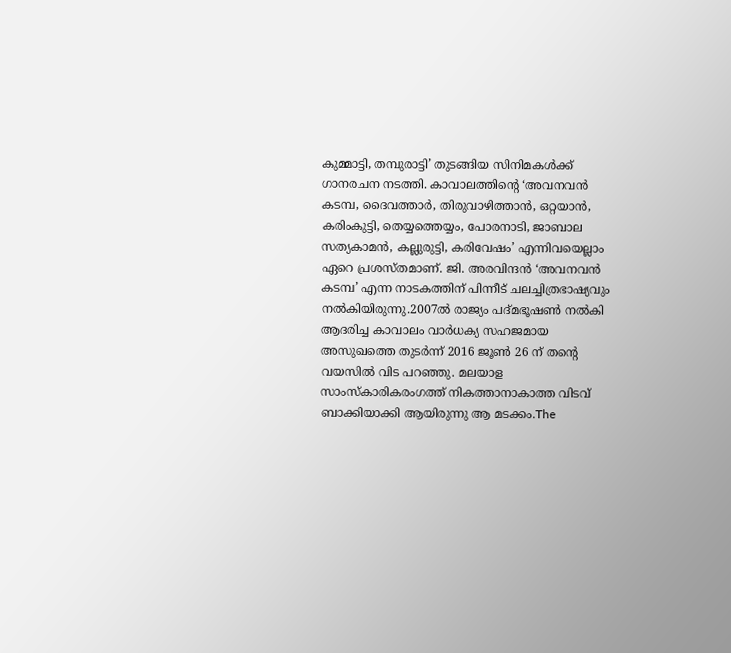കുമ്മാട്ടി, തമ്പുരാട്ടി’ തുടങ്ങിയ സിനിമകൾക്ക് ഗാനരചന നടത്തി. കാവാലത്തിന്റെ ‘അവനവന്‍ കടമ്പ, ദൈവത്താര്‍, തിരുവാഴിത്താന്‍, ഒറ്റയാന്‍, കരിംകുട്ടി, തെയ്യത്തെയ്യം, പോരനാടി, ജാബാല സത്യകാമന്‍, കല്ലുരുട്ടി, കരിവേഷം’ എന്നിവയെല്ലാം ഏറെ പ്രശസ്തമാണ്. ജി. അരവിന്ദന്‍ ‘അവനവന്‍ കടമ്പ’ എന്ന നാടകത്തിന് പിന്നീട് ചലച്ചിത്രഭാഷ്യവും നൽകിയിരുന്നു.2007ല്‍ രാജ്യം പദ്മഭൂഷണ്‍ നല്‍കി ആദരിച്ച കാവാലം വാര്‍ധക്യ സഹജമായ അസുഖത്തെ തുടർന്ന് 2016 ജൂണ്‍ 26 ന് തന്റെ വയസിൽ വിട പറഞ്ഞു. മലയാള സാംസ്കാരികരംഗത്ത് നികത്താനാകാത്ത വിടവ് ബാക്കിയാക്കി ആയിരുന്നു ആ മടക്കം.The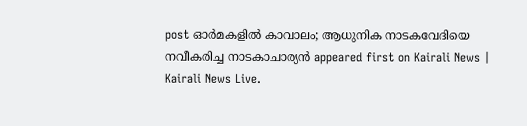post ഓർമകളിൽ കാവാലം; ആധുനിക നാടകവേദിയെ നവീകരിച്ച നാടകാചാര്യൻ appeared first on Kairali News | Kairali News Live.